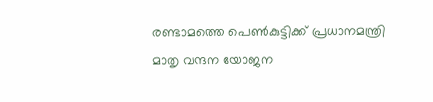രണ്ടാമത്തെ പെണ്‍കുട്ടിക്ക് പ്രധാനമന്ത്രി മാതൃ വന്ദന യോജന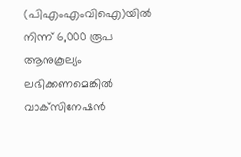(പിഎംഎംവിഐ)യില്‍ നിന്ന് 6,000 രൂപ ആനുകൂല്യം ലഭിക്കണമെങ്കില്‍ വാക്‌സിനേഷന്‍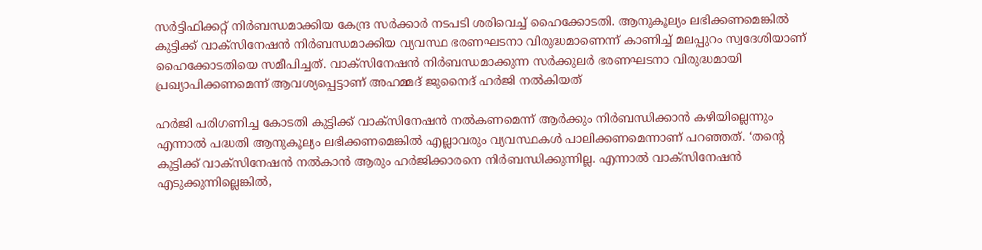സര്‍ട്ടിഫിക്കറ്റ് നിര്‍ബന്ധമാക്കിയ കേന്ദ്ര സര്‍ക്കാര്‍ നടപടി ശരിവെച്ച് ഹൈക്കോടതി. ആനുകൂല്യം ലഭിക്കണമെങ്കില്‍ കുട്ടിക്ക് വാക്‌സിനേഷന്‍ നിര്‍ബന്ധമാക്കിയ വ്യവസ്ഥ ഭരണഘടനാ വിരുദ്ധമാണെന്ന് കാണിച്ച് മലപ്പുറം സ്വദേശിയാണ് ഹൈക്കോടതിയെ സമീപിച്ചത്. വാക്‌സിനേഷന്‍ നിര്‍ബന്ധമാക്കുന്ന സര്‍ക്കുലര്‍ ഭരണഘടനാ വിരുദ്ധമായി പ്രഖ്യാപിക്കണമെന്ന് ആവശ്യപ്പെട്ടാണ് അഹമ്മദ് ജുനൈദ് ഹര്‍ജി നല്‍കിയത്

ഹര്‍ജി പരിഗണിച്ച കോടതി കുട്ടിക്ക് വാക്‌സിനേഷന്‍ നല്‍കണമെന്ന് ആര്‍ക്കും നിര്‍ബന്ധിക്കാന്‍ കഴിയില്ലെന്നും എന്നാല്‍ പദ്ധതി ആനുകൂല്യം ലഭിക്കണമെങ്കില്‍ എല്ലാവരും വ്യവസ്ഥകള്‍ പാലിക്കണമെന്നാണ് പറഞ്ഞത്. ‘തന്റെ കുട്ടിക്ക് വാക്‌സിനേഷന്‍ നല്‍കാന്‍ ആരും ഹര്‍ജിക്കാരനെ നിര്‍ബന്ധിക്കുന്നില്ല. എന്നാല്‍ വാക്‌സിനേഷന്‍ എടുക്കുന്നില്ലെങ്കില്‍,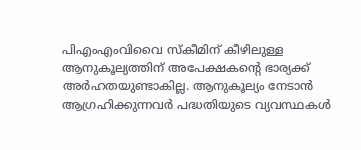പിഎംഎംവിവൈ സ്‌കീമിന് കീഴിലുള്ള ആനുകൂല്യത്തിന് അപേക്ഷകന്റെ ഭാര്യക്ക് അര്‍ഹതയുണ്ടാകില്ല. ആനുകൂല്യം നേടാന്‍ ആഗ്രഹിക്കുന്നവര്‍ പദ്ധതിയുടെ വ്യവസ്ഥകള്‍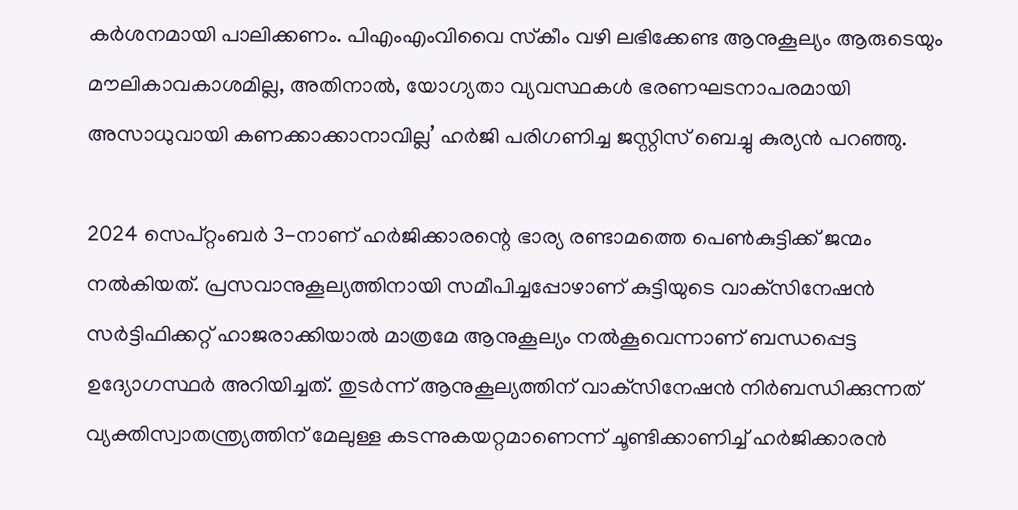കര്‍ശനമായി പാലിക്കണം. പിഎംഎംവിവൈ സ്‌കീം വഴി ലഭിക്കേണ്ട ആനുകൂല്യം ആരുടെയും മൗലികാവകാശമില്ല, അതിനാല്‍, യോഗ്യതാ വ്യവസ്ഥകള്‍ ഭരണഘടനാപരമായി അസാധുവായി കണക്കാക്കാനാവില്ല’ ഹര്‍ജി പരിഗണിച്ച ജസ്റ്റിസ് ബെച്ചു കുര്യന്‍ പറഞ്ഞു.

2024 സെപ്റ്റംബര്‍ 3-നാണ് ഹര്‍ജിക്കാരന്റെ ഭാര്യ രണ്ടാമത്തെ പെണ്‍കുട്ടിക്ക് ജന്മം നല്‍കിയത്. പ്രസവാനുകൂല്യത്തിനായി സമീപിച്ചപ്പോഴാണ് കുട്ടിയുടെ വാക്‌സിനേഷന്‍ സര്‍ട്ടിഫിക്കറ്റ് ഹാജരാക്കിയാല്‍ മാത്രമേ ആനുകൂല്യം നല്‍കൂവെന്നാണ് ബന്ധപ്പെട്ട ഉദ്യോഗസ്ഥര്‍ അറിയിച്ചത്. തുടര്‍ന്ന് ആനുകൂല്യത്തിന് വാക്‌സിനേഷന്‍ നിര്‍ബന്ധിക്കുന്നത് വ്യക്തിസ്വാതന്ത്ര്യത്തിന് മേലുള്ള കടന്നുകയറ്റമാണെന്ന് ചൂണ്ടിക്കാണിച്ച് ഹര്‍ജിക്കാരന്‍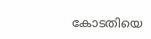കോടതിയെ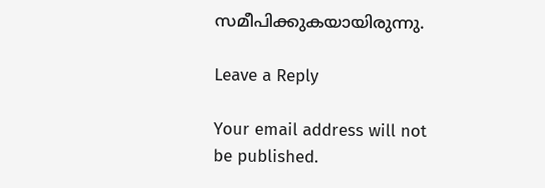സമീപിക്കുകയായിരുന്നു.

Leave a Reply

Your email address will not be published.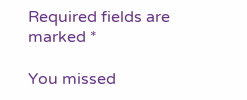Required fields are marked *

You missed